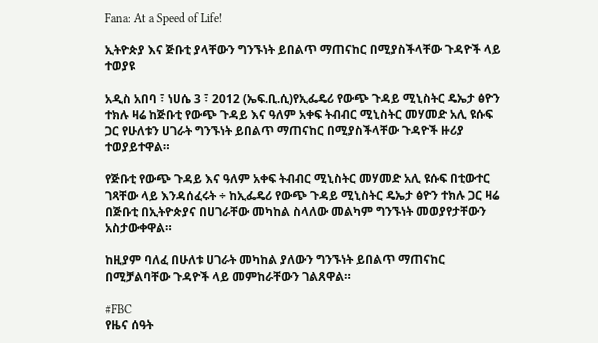Fana: At a Speed of Life!

ኢትዮጵያ እና ጅቡቲ ያላቸውን ግንኙነት ይበልጥ ማጠናከር በሚያስችላቸው ጉዳዮች ላይ ተወያዩ

አዲስ አበባ ፣ ነሀሴ 3 ፣ 2012 (ኤፍ.ቢ.ሲ)የኢፌዴሪ የውጭ ጉዳይ ሚኒስትር ዴኤታ ፅዮን ተክሉ ዛሬ ከጅቡቲ የውጭ ጉዳይ እና ዓለም አቀፍ ትብብር ሚኒስትር መሃመድ አሊ ዩሱፍ ጋር የሁለቱን ሀገራት ግንኙነት ይበልጥ ማጠናከር በሚያስችላቸው ጉዳዮች ዙሪያ ተወያይተዋል።

የጅቡቲ የውጭ ጉዳይ እና ዓለም አቀፍ ትብብር ሚኒስትር መሃመድ አሊ ዩሱፍ በቲውተር ገጻቸው ላይ እንዳሰፈሩት ÷ ከኢፌዴሪ የውጭ ጉዳይ ሚኒስትር ዴኤታ ፅዮን ተክሉ ጋር ዛሬ በጅቡቲ በኢትዮጵያና በሀገራቸው መካከል ስላለው መልካም ግንኙነት መወያየታቸውን አስታውቀዋል።

ከዚያም ባለፈ በሁለቱ ሀገራት መካከል ያለውን ግንኙነት ይበልጥ ማጠናከር በሚቻልባቸው ጉዳዮች ላይ መምከራቸውን ገልጸዋል።

#FBC
የዜና ሰዓት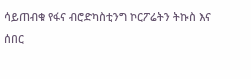ሳይጠብቁ የፋና ብሮድካስቲንግ ኮርፖሬትን ትኩስ እና ሰበር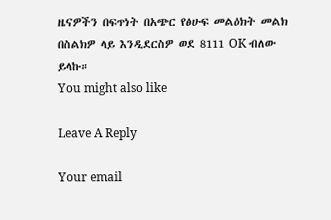ዜናዎችን በፍጥነት በአጭር የፅሁፍ መልዕክት መልክ በስልክዎ ላይ እንዲደርስዎ ወደ 8111 OK ብለው ይላኩ።
You might also like

Leave A Reply

Your email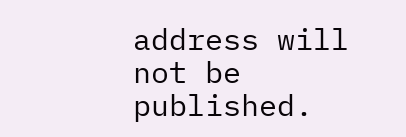address will not be published.